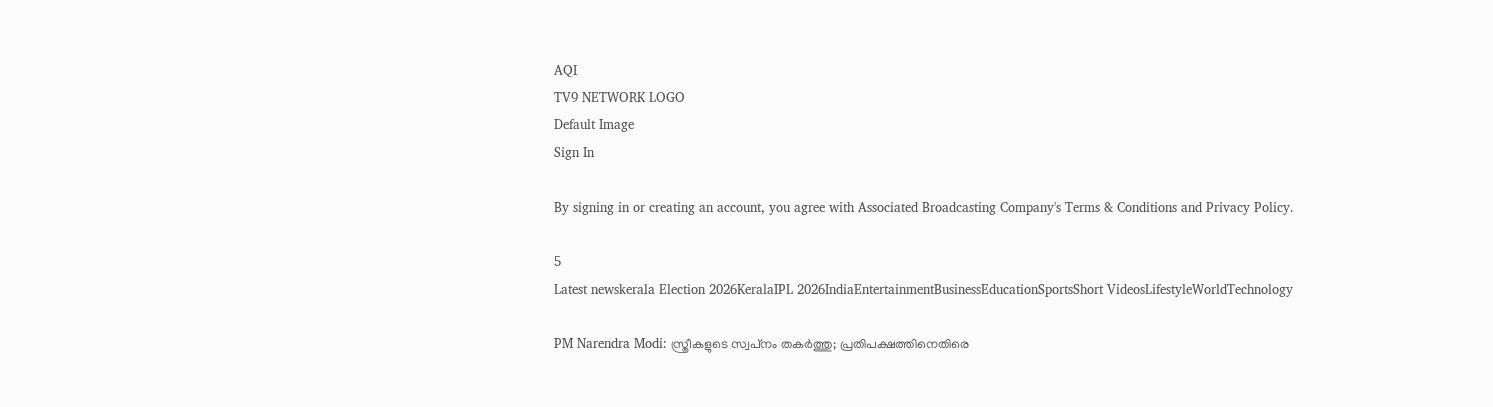AQI
TV9 NETWORK LOGO
Default Image
Sign In

By signing in or creating an account, you agree with Associated Broadcasting Company's Terms & Conditions and Privacy Policy.

5
Latest newskerala Election 2026KeralaIPL 2026IndiaEntertainmentBusinessEducationSportsShort VideosLifestyleWorldTechnology

PM Narendra Modi: സ്ത്രീകളുടെ സ്വപ്‌നം തകര്‍ത്തു; പ്രതിപക്ഷത്തിനെതിരെ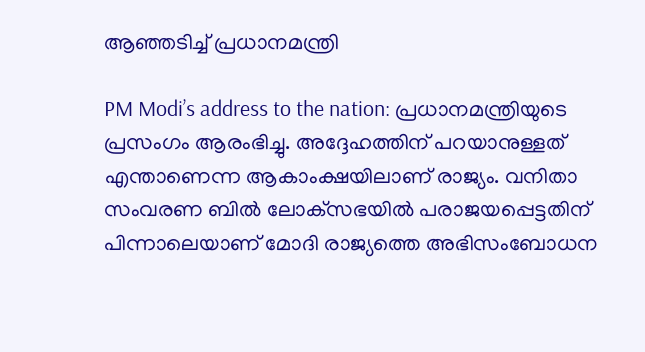ആഞ്ഞടിച്ച് പ്രധാനമന്ത്രി

PM Modi’s address to the nation: പ്രധാനമന്ത്രിയുടെ പ്രസംഗം ആരംഭിച്ചു. അദ്ദേഹത്തിന് പറയാനുള്ളത് എന്താണെന്ന ആകാംക്ഷയിലാണ് രാജ്യം. വനിതാ സംവരണ ബില്‍ ലോക്‌സഭയില്‍ പരാജയപ്പെട്ടതിന് പിന്നാലെയാണ് മോദി രാജ്യത്തെ അഭിസംബോധന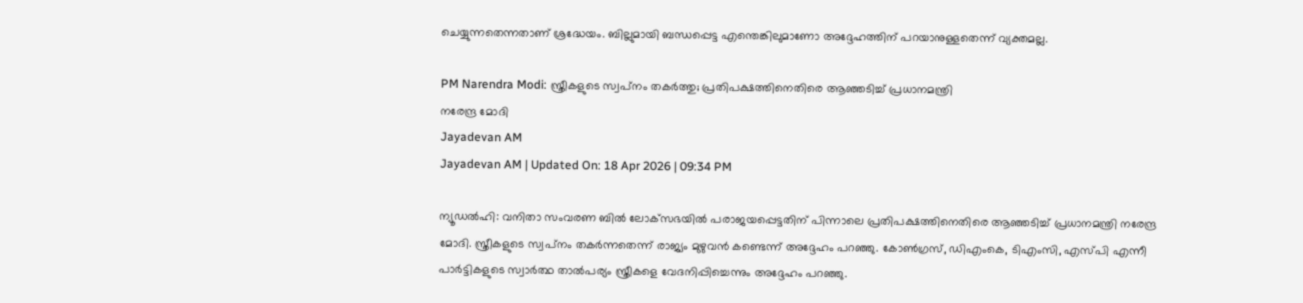ചെയ്യുന്നതെന്നതാണ് ശ്രദ്ധേയം. ബില്ലുമായി ബന്ധപ്പെട്ട എന്തെങ്കിലുമാണോ അദ്ദേഹത്തിന് പറയാനുള്ളതെന്ന് വ്യക്തമല്ല.

PM Narendra Modi: സ്ത്രീകളുടെ സ്വപ്‌നം തകര്‍ത്തു; പ്രതിപക്ഷത്തിനെതിരെ ആഞ്ഞടിച്ച് പ്രധാനമന്ത്രി
നരേന്ദ്ര മോദി
Jayadevan AM
Jayadevan AM | Updated On: 18 Apr 2026 | 09:34 PM

ന്യൂഡല്‍ഹി: വനിതാ സംവരണ ബില്‍ ലോക്‌സഭയില്‍ പരാജയപ്പെട്ടതിന് പിന്നാലെ പ്രതിപക്ഷത്തിനെതിരെ ആഞ്ഞടിച്ച് പ്രധാനമന്ത്രി നരേന്ദ്ര മോദി. സ്ത്രീകളുടെ സ്വപ്‌നം തകര്‍ന്നതെന്ന് രാജ്യം മുഴുവന്‍ കണ്ടെന്ന് അദ്ദേഹം പറഞ്ഞു. കോൺഗ്രസ്, ഡിഎംകെ, ടിഎംസി, എസ്പി എന്നീ പാര്‍ട്ടികളുടെ സ്വാര്‍ത്ഥ താല്‍പര്യം സ്ത്രീകളെ വേദനിപ്പിച്ചെന്നും അദ്ദേഹം പറഞ്ഞു.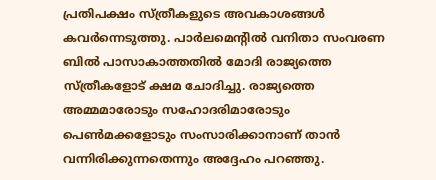പ്രതിപക്ഷം സ്ത്രീകളുടെ അവകാശങ്ങൾ കവർന്നെടുത്തു. പാർലമെന്റിൽ വനിതാ സംവരണ ബിൽ പാസാകാത്തതില്‍ മോദി രാജ്യത്തെ സ്ത്രീകളോട് ക്ഷമ ചോദിച്ചു. രാജ്യത്തെ അമ്മമാരോടും സഹോദരിമാരോടും പെൺമക്കളോടും സംസാരിക്കാനാണ് താന്‍ വന്നിരിക്കുന്നതെന്നും അദ്ദേഹം പറഞ്ഞു.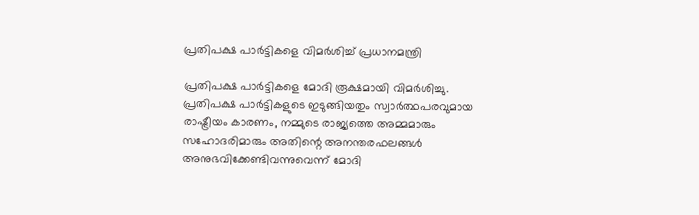പ്രതിപക്ഷ പാർട്ടികളെ വിമർശിച്ച് പ്രധാനമന്ത്രി

പ്രതിപക്ഷ പാർട്ടികളെ മോദി രൂക്ഷമായി വിമര്‍ശിച്ചു. പ്രതിപക്ഷ പാർട്ടികളുടെ ഇടുങ്ങിയതും സ്വാർത്ഥപരവുമായ രാഷ്ട്രീയം കാരണം, നമ്മുടെ രാജ്യത്തെ അമ്മമാരും സഹോദരിമാരും അതിന്റെ അനന്തരഫലങ്ങൾ അനുഭവിക്കേണ്ടിവന്നുവെന്ന് മോദി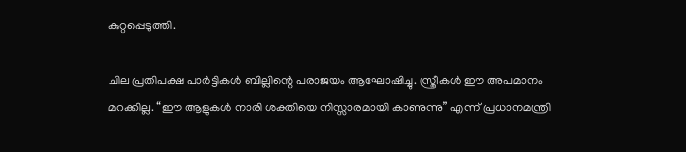കുറ്റപ്പെടുത്തി.

ചില പ്രതിപക്ഷ പാർട്ടികൾ ബില്ലിന്റെ പരാജയം ആഘോഷിച്ചു. സ്ത്രീകള്‍ ഈ അപമാനം മറക്കില്ല. “ഈ ആളുകൾ നാരി ശക്തിയെ നിസ്സാരമായി കാണുന്നു” എന്ന് പ്രധാനമന്ത്രി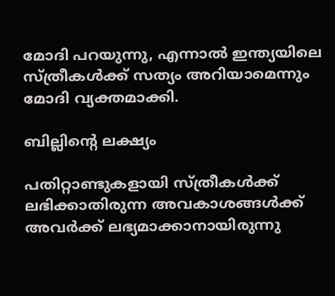മോദി പറയുന്നു, എന്നാൽ ഇന്ത്യയിലെ സ്ത്രീകൾക്ക് സത്യം അറിയാമെന്നും മോദി വ്യക്തമാക്കി.

ബില്ലിന്റെ ലക്ഷ്യം

പതിറ്റാണ്ടുകളായി സ്ത്രീകള്‍ക്ക് ലഭിക്കാതിരുന്ന അവകാശങ്ങള്‍ക്ക് അവര്‍ക്ക് ലഭ്യമാക്കാനായിരുന്നു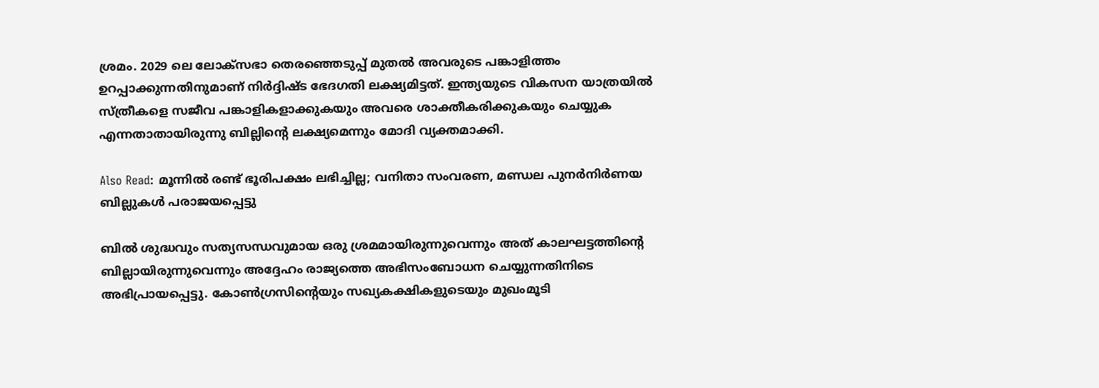ശ്രമം. 2029 ലെ ലോക്‌സഭാ തെരഞ്ഞെടുപ്പ് മുതൽ അവരുടെ പങ്കാളിത്തം ഉറപ്പാക്കുന്നതിനുമാണ് നിർദ്ദിഷ്ട ഭേദഗതി ലക്ഷ്യമിട്ടത്. ഇന്ത്യയുടെ വികസന യാത്രയിൽ സ്ത്രീകളെ സജീവ പങ്കാളികളാക്കുകയും അവരെ ശാക്തീകരിക്കുകയും ചെയ്യുക എന്നതാതായിരുന്നു ബില്ലിന്റെ ലക്ഷ്യമെന്നും മോദി വ്യക്തമാക്കി.

Also Read: മൂന്നില്‍ രണ്ട് ഭൂരിപക്ഷം ലഭിച്ചില്ല; വനിതാ സംവരണ, മണ്ഡല പുനര്‍നിര്‍ണയ ബില്ലുകള്‍ പരാജയപ്പെട്ടു

ബിൽ ശുദ്ധവും സത്യസന്ധവുമായ ഒരു ശ്രമമായിരുന്നുവെന്നും അത് കാലഘട്ടത്തിന്റെ ബില്ലായിരുന്നുവെന്നും അദ്ദേഹം രാജ്യത്തെ അഭിസംബോധന ചെയ്യുന്നതിനിടെ അഭിപ്രായപ്പെട്ടു. കോൺഗ്രസിന്റെയും സഖ്യകക്ഷികളുടെയും മുഖംമൂടി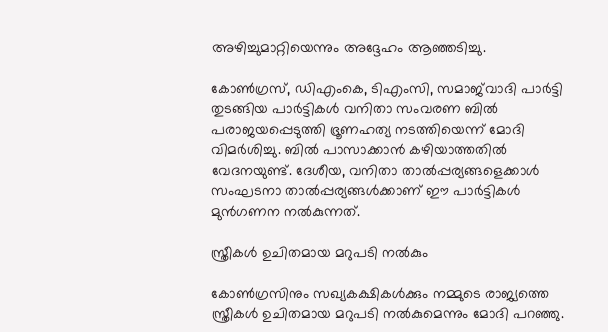അഴിച്ചുമാറ്റിയെന്നും അദ്ദേഹം ആഞ്ഞടിച്ചു.

കോൺഗ്രസ്, ഡിഎംകെ, ടിഎംസി, സമാജ്‌വാദി പാർട്ടി തുടങ്ങിയ പാർട്ടികൾ വനിതാ സംവരണ ബിൽ പരാജയപ്പെടുത്തി ഭ്രൂണഹത്യ നടത്തിയെന്ന് മോദി വിമര്‍ശിച്ചു. ബിൽ പാസാക്കാൻ കഴിയാത്തതിൽ വേദനയുണ്ട്. ദേശീയ, വനിതാ താൽപ്പര്യങ്ങളെക്കാൾ സംഘടനാ താൽപ്പര്യങ്ങൾക്കാണ് ഈ പാർട്ടികൾ മുൻഗണന നൽകുന്നത്.

സ്ത്രീകൾ ഉചിതമായ മറുപടി നൽകും

കോൺഗ്രസിനും സഖ്യകക്ഷികൾക്കും നമ്മുടെ രാജ്യത്തെ സ്ത്രീകൾ ഉചിതമായ മറുപടി നൽകുമെന്നും മോദി പറഞ്ഞു.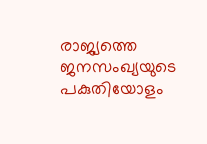രാജ്യത്തെ ജനസംഖ്യയുടെ പകുതിയോളം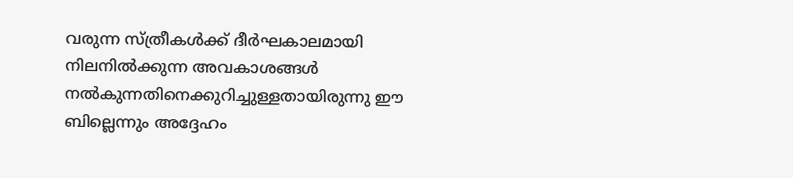വരുന്ന സ്ത്രീകൾക്ക് ദീർഘകാലമായി നിലനിൽക്കുന്ന അവകാശങ്ങൾ നൽകുന്നതിനെക്കുറിച്ചുള്ളതായിരുന്നു ഈ ബില്ലെന്നും അദ്ദേഹം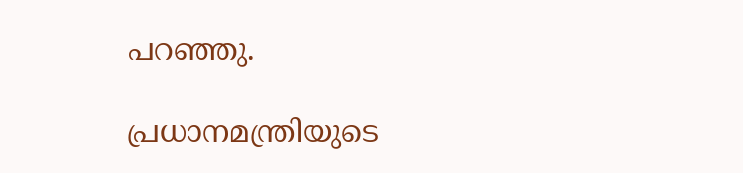പറഞ്ഞു.

പ്രധാനമന്ത്രിയുടെ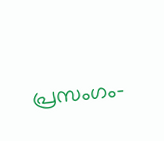പ്രസംഗം-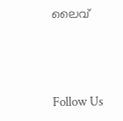ലൈവ്‌



Follow Us